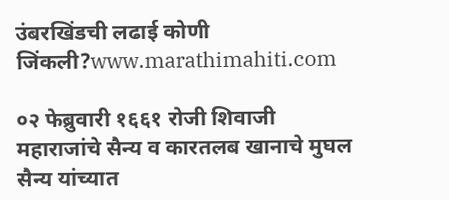उंबरखिंडची लढाई कोणी जिंकली?www.marathimahiti.com

०२ फेब्रुवारी १६६१ रोजी शिवाजी महाराजांचे सैन्य व कारतलब खानाचे मुघल सैन्य यांच्यात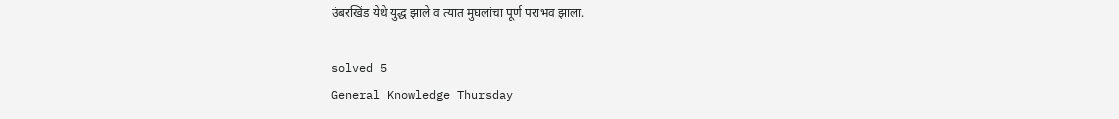उंबरखिंड येथे युद्ध झाले व त्यात मुघलांचा पूर्ण पराभव झाला.

solved 5
General Knowledge Thursday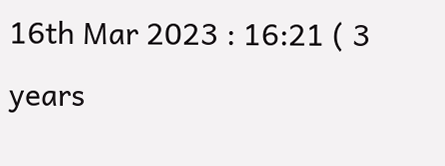16th Mar 2023 : 16:21 ( 3 years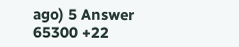ago) 5 Answer 65300 +22